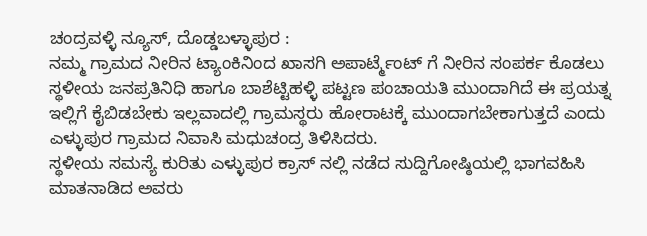ಚಂದ್ರವಳ್ಳಿ ನ್ಯೂಸ್, ದೊಡ್ಡಬಳ್ಳಾಪುರ :
ನಮ್ಮ ಗ್ರಾಮದ ನೀರಿನ ಟ್ಯಾಂಕಿನಿಂದ ಖಾಸಗಿ ಅಪಾರ್ಟ್ಮೆಂಟ್ ಗೆ ನೀರಿನ ಸಂಪರ್ಕ ಕೊಡಲು ಸ್ಥಳೀಯ ಜನಪ್ರತಿನಿಧಿ ಹಾಗೂ ಬಾಶೆಟ್ಟಿಹಳ್ಳಿ ಪಟ್ಟಣ ಪಂಚಾಯತಿ ಮುಂದಾಗಿದೆ ಈ ಪ್ರಯತ್ನ ಇಲ್ಲಿಗೆ ಕೈಬಿಡಬೇಕು ಇಲ್ಲವಾದಲ್ಲಿ ಗ್ರಾಮಸ್ಥರು ಹೋರಾಟಕ್ಕೆ ಮುಂದಾಗಬೇಕಾಗುತ್ತದೆ ಎಂದು ಎಳ್ಳುಪುರ ಗ್ರಾಮದ ನಿವಾಸಿ ಮಧುಚಂದ್ರ ತಿಳಿಸಿದರು.
ಸ್ಥಳೀಯ ಸಮಸ್ಯೆ ಕುರಿತು ಎಳ್ಳುಪುರ ಕ್ರಾಸ್ ನಲ್ಲಿ ನಡೆದ ಸುದ್ದಿಗೋಷ್ಠಿಯಲ್ಲಿ ಭಾಗವಹಿಸಿ ಮಾತನಾಡಿದ ಅವರು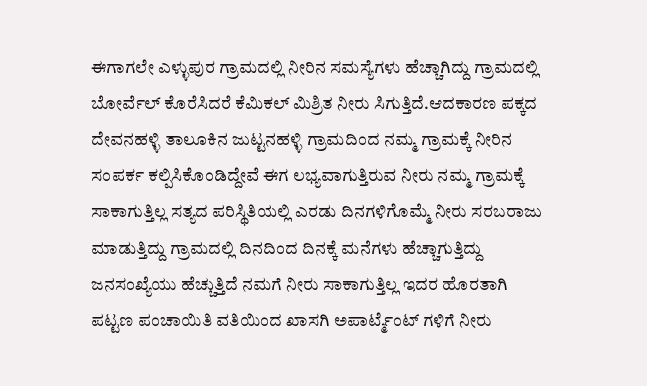ಈಗಾಗಲೇ ಎಳ್ಳುಪುರ ಗ್ರಾಮದಲ್ಲಿ ನೀರಿನ ಸಮಸ್ಯೆಗಳು ಹೆಚ್ಚಾಗಿದ್ದು ಗ್ರಾಮದಲ್ಲಿ ಬೋರ್ವೆಲ್ ಕೊರೆಸಿದರೆ ಕೆಮಿಕಲ್ ಮಿಶ್ರಿತ ನೀರು ಸಿಗುತ್ತಿದೆ.ಆದಕಾರಣ ಪಕ್ಕದ ದೇವನಹಳ್ಳಿ ತಾಲೂಕಿನ ಜುಟ್ಟನಹಳ್ಳಿ ಗ್ರಾಮದಿಂದ ನಮ್ಮ ಗ್ರಾಮಕ್ಕೆ ನೀರಿನ ಸಂಪರ್ಕ ಕಲ್ಪಿಸಿಕೊಂಡಿದ್ದೇವೆ ಈಗ ಲಭ್ಯವಾಗುತ್ತಿರುವ ನೀರು ನಮ್ಮ ಗ್ರಾಮಕ್ಕೆ ಸಾಕಾಗುತ್ತಿಲ್ಲ ಸತ್ಯದ ಪರಿಸ್ಥಿತಿಯಲ್ಲಿ ಎರಡು ದಿನಗಳಿಗೊಮ್ಮೆ ನೀರು ಸರಬರಾಜು ಮಾಡುತ್ತಿದ್ದು ಗ್ರಾಮದಲ್ಲಿ ದಿನದಿಂದ ದಿನಕ್ಕೆ ಮನೆಗಳು ಹೆಚ್ಚಾಗುತ್ತಿದ್ದು ಜನಸಂಖ್ಯೆಯು ಹೆಚ್ಚುತ್ತಿದೆ ನಮಗೆ ನೀರು ಸಾಕಾಗುತ್ತಿಲ್ಲ ಇದರ ಹೊರತಾಗಿ ಪಟ್ಟಣ ಪಂಚಾಯಿತಿ ವತಿಯಿಂದ ಖಾಸಗಿ ಅಪಾರ್ಟ್ಮೆಂಟ್ ಗಳಿಗೆ ನೀರು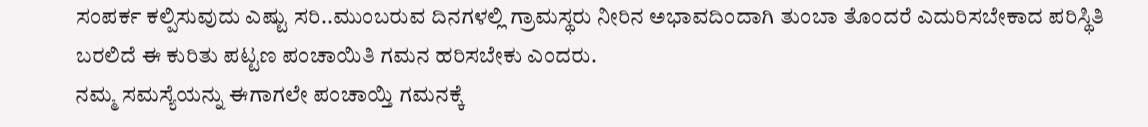ಸಂಪರ್ಕ ಕಲ್ಪಿಸುವುದು ಎಷ್ಟು ಸರಿ..ಮುಂಬರುವ ದಿನಗಳಲ್ಲಿ ಗ್ರಾಮಸ್ಥರು ನೀರಿನ ಅಭಾವದಿಂದಾಗಿ ತುಂಬಾ ತೊಂದರೆ ಎದುರಿಸಬೇಕಾದ ಪರಿಸ್ಥಿತಿ ಬರಲಿದೆ ಈ ಕುರಿತು ಪಟ್ಟಣ ಪಂಚಾಯಿತಿ ಗಮನ ಹರಿಸಬೇಕು ಎಂದರು.
ನಮ್ಮ ಸಮಸ್ಯೆಯನ್ನು ಈಗಾಗಲೇ ಪಂಚಾಯ್ತಿ ಗಮನಕ್ಕೆ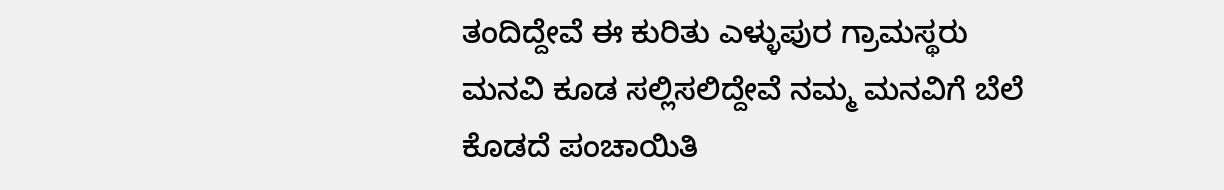ತಂದಿದ್ದೇವೆ ಈ ಕುರಿತು ಎಳ್ಳುಪುರ ಗ್ರಾಮಸ್ಥರು ಮನವಿ ಕೂಡ ಸಲ್ಲಿಸಲಿದ್ದೇವೆ ನಮ್ಮ ಮನವಿಗೆ ಬೆಲೆ ಕೊಡದೆ ಪಂಚಾಯಿತಿ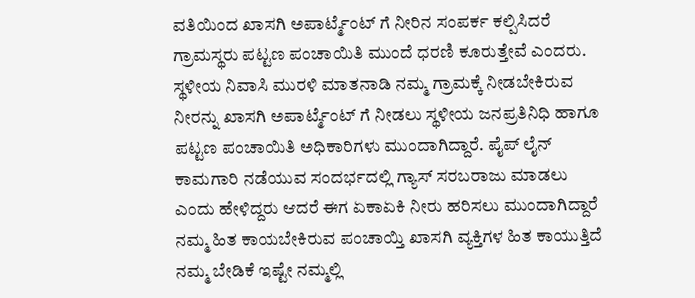ವತಿಯಿಂದ ಖಾಸಗಿ ಅಪಾರ್ಟ್ಮೆಂಟ್ ಗೆ ನೀರಿನ ಸಂಪರ್ಕ ಕಲ್ಪಿಸಿದರೆ ಗ್ರಾಮಸ್ಥರು ಪಟ್ಟಣ ಪಂಚಾಯಿತಿ ಮುಂದೆ ಧರಣಿ ಕೂರುತ್ತೇವೆ ಎಂದರು.
ಸ್ಥಳೀಯ ನಿವಾಸಿ ಮುರಳಿ ಮಾತನಾಡಿ ನಮ್ಮ ಗ್ರಾಮಕ್ಕೆ ನೀಡಬೇಕಿರುವ ನೀರನ್ನು ಖಾಸಗಿ ಅಪಾರ್ಟ್ಮೆಂಟ್ ಗೆ ನೀಡಲು ಸ್ಥಳೀಯ ಜನಪ್ರತಿನಿಧಿ ಹಾಗೂ ಪಟ್ಟಣ ಪಂಚಾಯಿತಿ ಅಧಿಕಾರಿಗಳು ಮುಂದಾಗಿದ್ದಾರೆ. ಪೈಪ್ ಲೈನ್ ಕಾಮಗಾರಿ ನಡೆಯುವ ಸಂದರ್ಭದಲ್ಲಿ ಗ್ಯಾಸ್ ಸರಬರಾಜು ಮಾಡಲು ಎಂದು ಹೇಳಿದ್ದರು ಆದರೆ ಈಗ ಏಕಾಏಕಿ ನೀರು ಹರಿಸಲು ಮುಂದಾಗಿದ್ದಾರೆ ನಮ್ಮ ಹಿತ ಕಾಯಬೇಕಿರುವ ಪಂಚಾಯ್ತಿ ಖಾಸಗಿ ವ್ಯಕ್ತಿಗಳ ಹಿತ ಕಾಯುತ್ತಿದೆ ನಮ್ಮ ಬೇಡಿಕೆ ಇಷ್ಟೇ ನಮ್ಮಲ್ಲಿ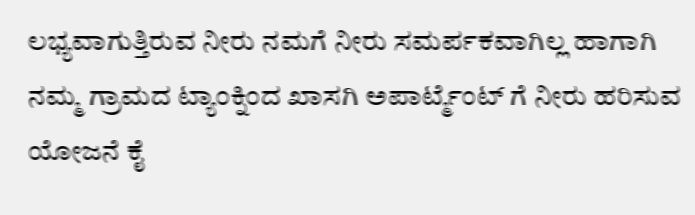ಲಭ್ಯವಾಗುತ್ತಿರುವ ನೀರು ನಮಗೆ ನೀರು ಸಮರ್ಪಕವಾಗಿಲ್ಲ ಹಾಗಾಗಿ ನಮ್ಮ ಗ್ರಾಮದ ಟ್ಯಾಂಕ್ನಿಂದ ಖಾಸಗಿ ಅಪಾರ್ಟ್ಮೆಂಟ್ ಗೆ ನೀರು ಹರಿಸುವ ಯೋಜನೆ ಕೈ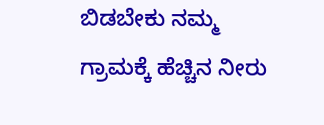ಬಿಡಬೇಕು ನಮ್ಮ ಗ್ರಾಮಕ್ಕೆ ಹೆಚ್ಚಿನ ನೀರು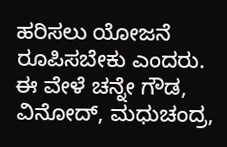ಹರಿಸಲು ಯೋಜನೆ ರೂಪಿಸಬೇಕು ಎಂದರು.
ಈ ವೇಳೆ ಚನ್ನೇ ಗೌಡ, ವಿನೋದ್, ಮಧುಚಂದ್ರ,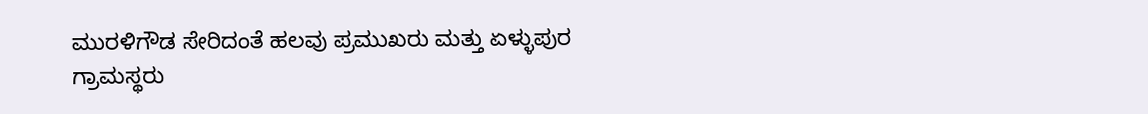ಮುರಳಿಗೌಡ ಸೇರಿದಂತೆ ಹಲವು ಪ್ರಮುಖರು ಮತ್ತು ಏಳ್ಳುಪುರ ಗ್ರಾಮಸ್ಥರು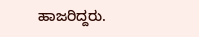ಹಾಜರಿದ್ದರು.